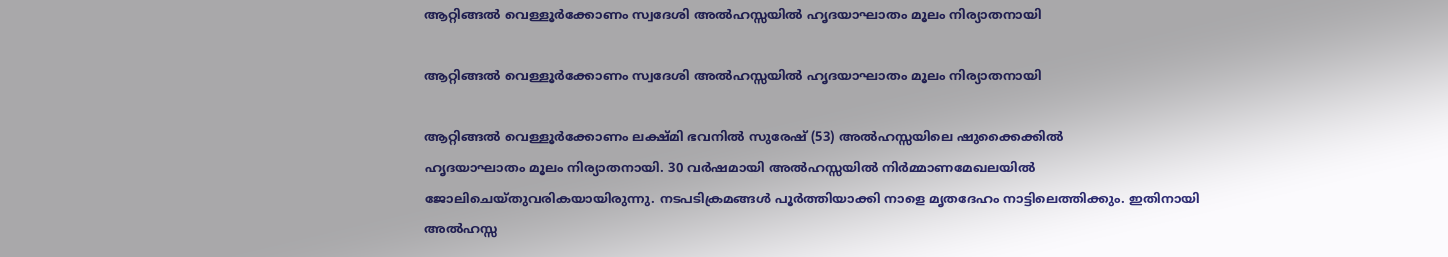ആറ്റിങ്ങൽ വെള്ളൂർക്കോണം സ്വദേശി അൽഹസ്സയിൽ ഹൃദയാഘാതം മൂലം നിര്യാതനായി

ആറ്റിങ്ങൽ വെള്ളൂർക്കോണം സ്വദേശി അൽഹസ്സയിൽ ഹൃദയാഘാതം മൂലം നിര്യാതനായി

ആറ്റിങ്ങൽ വെള്ളൂർക്കോണം ലക്ഷ്മി ഭവനിൽ സുരേഷ് (53) അൽഹസ്സയിലെ ഷുക്കൈക്കിൽ
ഹൃദയാഘാതം മൂലം നിര്യാതനായി. 30 വർഷമായി അൽഹസ്സയിൽ നിർമ്മാണമേഖലയിൽ ജോലിചെയ്തുവരികയായിരുന്നു. നടപടിക്രമങ്ങൾ പൂർത്തിയാക്കി നാളെ മൃതദേഹം നാട്ടിലെത്തിക്കും. ഇതിനായി അൽഹസ്സ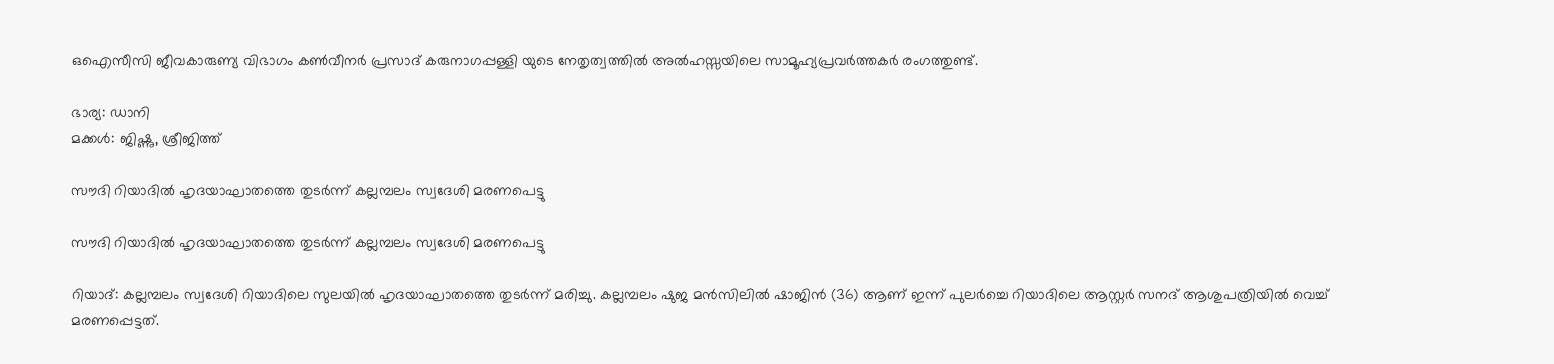ഒഐസീസി ജീവകാരുണ്യ വിഭാഗം കൺവീനർ പ്രസാദ് കരുനാഗപ്പള്ളി യുടെ നേതൃത്വത്തിൽ അൽഹസ്സയിലെ സാമൂഹ്യപ്രവർത്തകർ രംഗത്തുണ്ട്.

ഭാര്യ: ഡാനി
മക്കൾ: ജിഷ്ണു, ശ്രീജിത്ത്

സൗദി റിയാദിൽ ഹൃദയാഘാതത്തെ തുടർന്ന് കല്ലമ്പലം സ്വദേശി മരണപെട്ടു

സൗദി റിയാദിൽ ഹൃദയാഘാതത്തെ തുടർന്ന് കല്ലമ്പലം സ്വദേശി മരണപെട്ടു

റിയാദ്: കല്ലമ്പലം സ്വദേശി റിയാദിലെ സുലയിൽ ഹൃദയാഘാതത്തെ തുടർന്ന് മരിച്ചു. കല്ലമ്പലം ഷുജ മൻസിലിൽ ഷാജിൻ (36) ആണ് ഇന്ന് പുലർച്ചെ റിയാദിലെ ആസ്റ്റർ സനദ് ആശുപത്രിയിൽ വെച്ച് മരണപ്പെട്ടത്.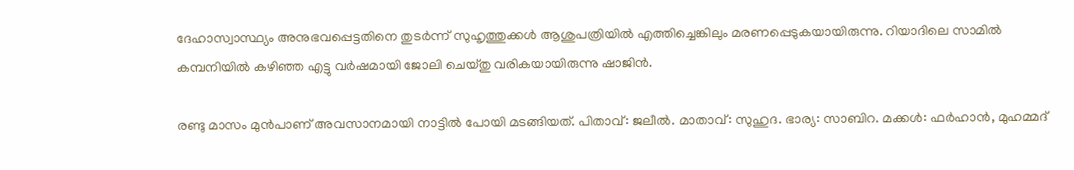ദേഹാസ്വാസ്ഥ്യം അനുഭവപ്പെട്ടതിനെ തുടർന്ന് സുഹൃത്തുക്കൾ ആശുപത്രിയിൽ എത്തിച്ചെങ്കിലും മരണപ്പെടുകയായിരുന്നു. റിയാദിലെ സാമിൽ കമ്പനിയിൽ കഴിഞ്ഞ എട്ടു വർഷമായി ജോലി ചെയ്തു വരികയായിരുന്നു ഷാജിൻ.

രണ്ടു മാസം മുൻപാണ് അവസാനമായി നാട്ടിൽ പോയി മടങ്ങിയത്. പിതാവ്: ജലീൽ. മാതാവ്: സുഹുദ. ഭാര്യ: സാബിറ. മക്കൾ: ഫർഹാൻ, മുഹമ്മദ്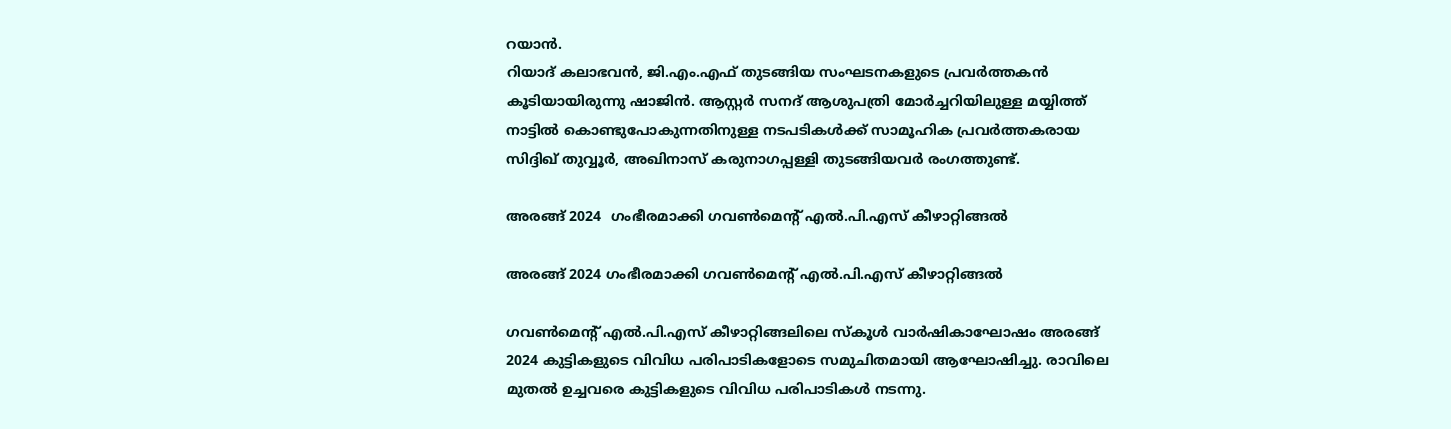റയാൻ.
റിയാദ് കലാഭവൻ, ജി.എം.എഫ് തുടങ്ങിയ സംഘടനകളുടെ പ്രവർത്തകൻ കൂടിയായിരുന്നു ഷാജിൻ. ആസ്റ്റർ സനദ് ആശുപത്രി മോർച്ചറിയിലുള്ള മയ്യിത്ത് നാട്ടിൽ കൊണ്ടുപോകുന്നതിനുള്ള നടപടികൾക്ക് സാമൂഹിക പ്രവർത്തകരായ സിദ്ദിഖ് തുവ്വൂർ, അഖിനാസ് കരുനാഗപ്പള്ളി തുടങ്ങിയവർ രംഗത്തുണ്ട്.

അരങ്ങ് 2024  ഗംഭീരമാക്കി ഗവൺമെന്റ് എൽ.പി.എസ് കീഴാറ്റിങ്ങൽ

അരങ്ങ് 2024 ഗംഭീരമാക്കി ഗവൺമെന്റ് എൽ.പി.എസ് കീഴാറ്റിങ്ങൽ

ഗവൺമെന്റ് എൽ.പി.എസ് കീഴാറ്റിങ്ങലിലെ സ്കൂൾ വാർഷികാഘോഷം അരങ്ങ് 2024 കുട്ടികളുടെ വിവിധ പരിപാടികളോടെ സമുചിതമായി ആഘോഷിച്ചു. രാവിലെ മുതൽ ഉച്ചവരെ കുട്ടികളുടെ വിവിധ പരിപാടികൾ നടന്നു.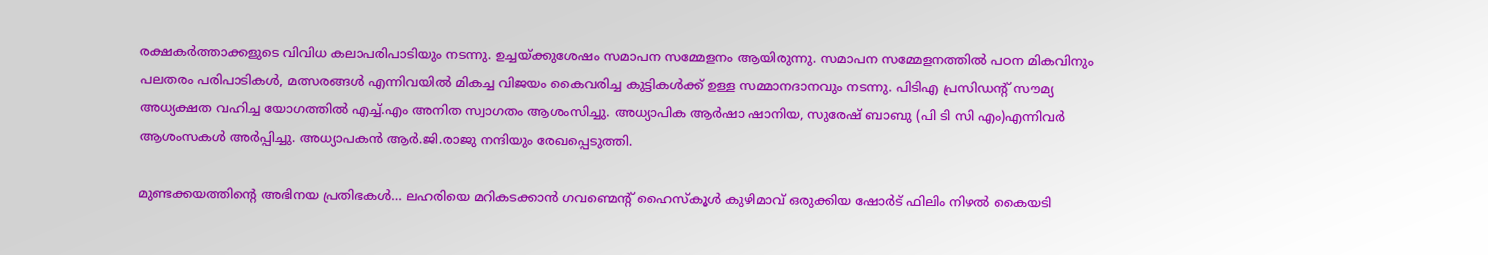രക്ഷകർത്താക്കളുടെ വിവിധ കലാപരിപാടിയും നടന്നു. ഉച്ചയ്ക്കുശേഷം സമാപന സമ്മേളനം ആയിരുന്നു. സമാപന സമ്മേളനത്തിൽ പഠന മികവിനും പലതരം പരിപാടികൾ, മത്സരങ്ങൾ എന്നിവയിൽ മികച്ച വിജയം കൈവരിച്ച കുട്ടികൾക്ക് ഉള്ള സമ്മാനദാനവും നടന്നു. പിടിഎ പ്രസിഡന്റ് സൗമ്യ അധ്യക്ഷത വഹിച്ച യോഗത്തിൽ എച്ച്.എം അനിത സ്വാഗതം ആശംസിച്ചു. അധ്യാപിക ആർഷാ ഷാനിയ, സുരേഷ് ബാബു (പി ടി സി എം)എന്നിവർ ആശംസകൾ അർപ്പിച്ചു. അധ്യാപകൻ ആർ.ജി.രാജു നന്ദിയും രേഖപ്പെടുത്തി.

മുണ്ടക്കയത്തിന്റെ അഭിനയ പ്രതിഭകൾ… ലഹരിയെ മറികടക്കാൻ ഗവണ്മെന്റ് ഹൈസ്കൂൾ കുഴിമാവ് ഒരുക്കിയ ഷോർട് ഫിലിം നിഴൽ കൈയടി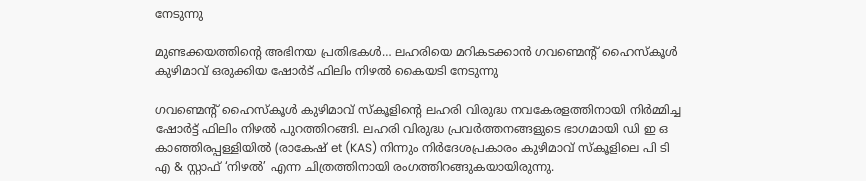നേടുന്നു

മുണ്ടക്കയത്തിന്റെ അഭിനയ പ്രതിഭകൾ… ലഹരിയെ മറികടക്കാൻ ഗവണ്മെന്റ് ഹൈസ്കൂൾ കുഴിമാവ് ഒരുക്കിയ ഷോർട് ഫിലിം നിഴൽ കൈയടി നേടുന്നു

ഗവണ്മെന്റ് ഹൈസ്കൂൾ കുഴിമാവ് സ്കൂളിന്റെ ലഹരി വിരുദ്ധ നവകേരളത്തിനായി നിർമ്മിച്ച ഷോർട്ട് ഫിലിം നിഴൽ പുറത്തിറങ്ങി. ലഹരി വിരുദ്ധ പ്രവർത്തനങ്ങളുടെ ഭാഗമായി ഡി ഇ ഒ കാഞ്ഞിരപ്പള്ളിയിൽ (രാകേഷ് et (KAS) നിന്നും നിർദേശപ്രകാരം കുഴിമാവ് സ്കൂളിലെ പി ടി എ & സ്റ്റാഫ് ‘നിഴൽ’ എന്ന ചിത്രത്തിനായി രംഗത്തിറങ്ങുകയായിരുന്നു.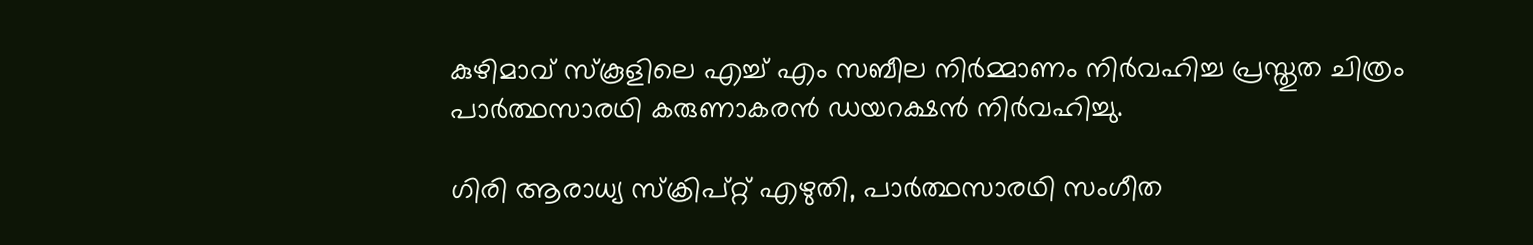കുഴിമാവ് സ്കൂളിലെ എച്ച് എം സബീല നിർമ്മാണം നിർവഹിച്ച പ്രസ്തുത ചിത്രം പാർത്ഥസാരഥി കരുണാകരൻ ഡയറക്ഷൻ നിർവഹിച്ചു.

ഗിരി ആരാധ്യ സ്ക്രിപ്റ്റ് എഴുതി, പാർത്ഥസാരഥി സംഗീത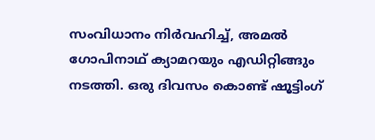സംവിധാനം നിർവഹിച്ച്, അമൽ ഗോപിനാഥ് ക്യാമറയും എഡിറ്റിങ്ങും നടത്തി. ഒരു ദിവസം കൊണ്ട് ഷൂട്ടിംഗ്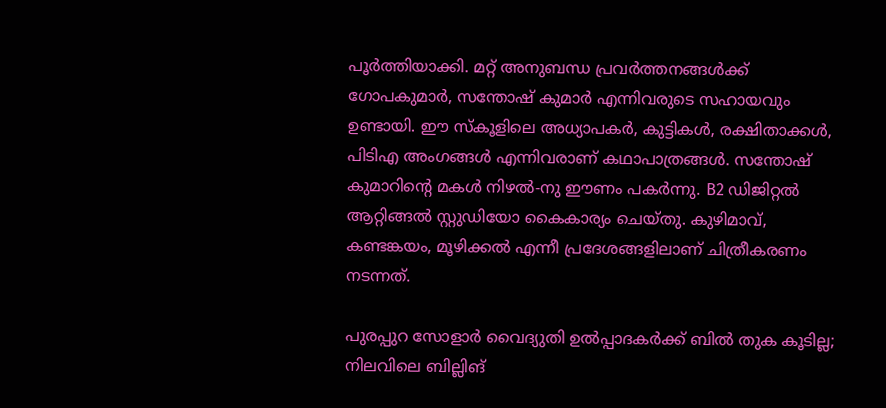പൂർത്തിയാക്കി. മറ്റ് അനുബന്ധ പ്രവർത്തനങ്ങൾക്ക് ഗോപകുമാർ, സന്തോഷ് കുമാർ എന്നിവരുടെ സഹായവും ഉണ്ടായി. ഈ സ്കൂളിലെ അധ്യാപകർ, കുട്ടികൾ, രക്ഷിതാക്കൾ, പിടിഎ അംഗങ്ങൾ എന്നിവരാണ് കഥാപാത്രങ്ങൾ. സന്തോഷ് കുമാറിന്റെ മകൾ നിഴൽ-നു ഈണം പകർന്നു. B2 ഡിജിറ്റൽ ആറ്റിങ്ങൽ സ്റ്റുഡിയോ കൈകാര്യം ചെയ്തു. കുഴിമാവ്, കണ്ടങ്കയം, മൂഴിക്കൽ എന്നീ പ്രദേശങ്ങളിലാണ് ചിത്രീകരണം നടന്നത്.

പുരപ്പുറ സോളാര്‍ വൈദ്യുതി ഉല്‍പ്പാദകര്‍ക്ക് ബില്‍ തുക കൂടില്ല; നിലവിലെ ബില്ലിങ്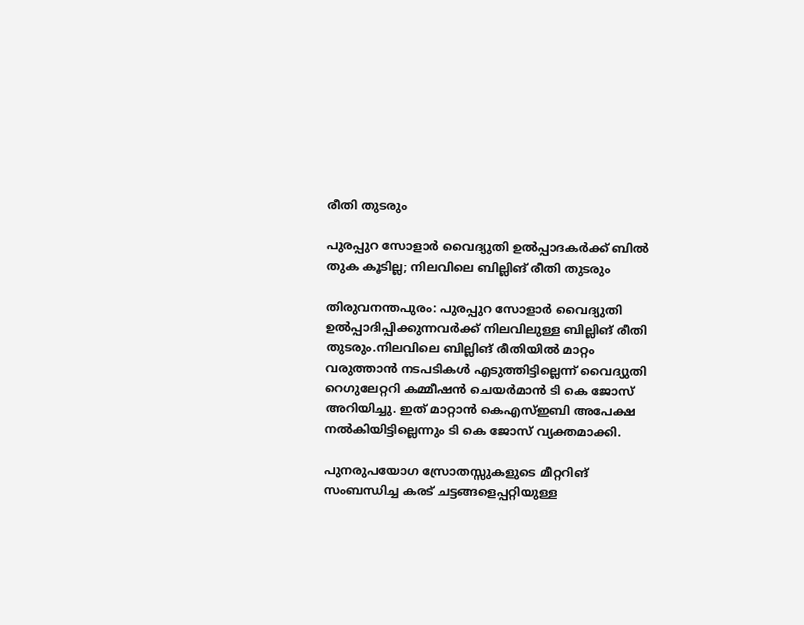രീതി തുടരും

പുരപ്പുറ സോളാര്‍ വൈദ്യുതി ഉല്‍പ്പാദകര്‍ക്ക് ബില്‍ തുക കൂടില്ല; നിലവിലെ ബില്ലിങ് രീതി തുടരും

തിരുവനന്തപുരം: പുരപ്പുറ സോളാര്‍ വൈദ്യുതി ഉല്‍പ്പാദിപ്പിക്കുന്നവര്‍ക്ക് നിലവിലുള്ള ബില്ലിങ് രീതി തുടരും.നിലവിലെ ബില്ലിങ് രീതിയില്‍ മാറ്റം വരുത്താന്‍ നടപടികള്‍ എടുത്തിട്ടില്ലെന്ന് വൈദ്യുതി റെഗുലേറ്ററി കമ്മീഷന്‍ ചെയര്‍മാന്‍ ടി കെ ജോസ് അറിയിച്ചു. ഇത് മാറ്റാന്‍ കെഎസ്ഇബി അപേക്ഷ നല്‍കിയിട്ടില്ലെന്നും ടി കെ ജോസ് വ്യക്തമാക്കി.

പുനരുപയോഗ സ്രോതസ്സുകളുടെ മീറ്ററിങ് സംബന്ധിച്ച കരട് ചട്ടങ്ങളെപ്പറ്റിയുള്ള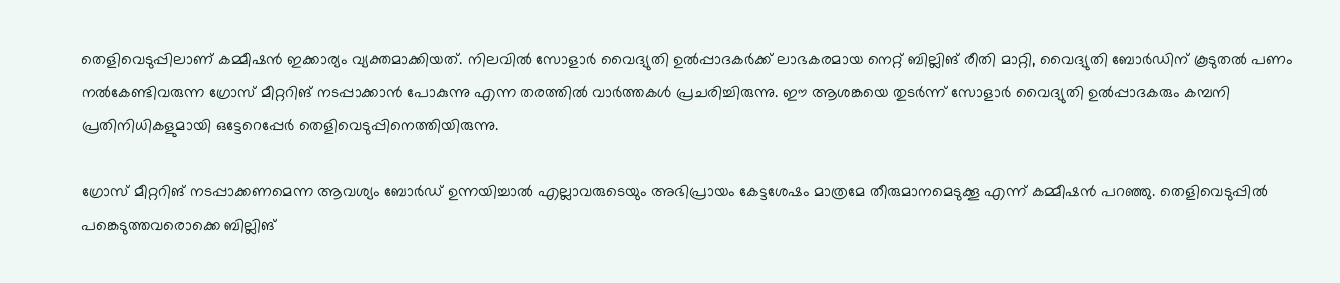തെളിവെടുപ്പിലാണ് കമ്മീഷന്‍ ഇക്കാര്യം വ്യക്തമാക്കിയത്. നിലവില്‍ സോളാര്‍ വൈദ്യുതി ഉല്‍പ്പാദകര്‍ക്ക് ലാഭകരമായ നെറ്റ് ബില്ലിങ് രീതി മാറ്റി, വൈദ്യുതി ബോര്‍ഡിന് കൂടുതല്‍ പണം നല്‍കേണ്ടിവരുന്ന ഗ്രോസ് മീറ്ററിങ് നടപ്പാക്കാന്‍ പോകുന്നു എന്ന തരത്തില്‍ വാര്‍ത്തകള്‍ പ്രചരിച്ചിരുന്നു. ഈ ആശങ്കയെ തുടര്‍ന്ന് സോളാര്‍ വൈദ്യുതി ഉല്‍പ്പാദകരും കമ്പനി പ്രതിനിധികളുമായി ഒട്ടേറെപ്പേര്‍ തെളിവെടുപ്പിനെത്തിയിരുന്നു.

ഗ്രോസ് മീറ്ററിങ് നടപ്പാക്കണമെന്ന ആവശ്യം ബോര്‍ഡ് ഉന്നയിച്ചാല്‍ എല്ലാവരുടെയും അഭിപ്രായം കേട്ടശേഷം മാത്രമേ തീരുമാനമെടുക്കൂ എന്ന് കമ്മീഷന്‍ പറഞ്ഞു. തെളിവെടുപ്പില്‍ പങ്കെടുത്തവരൊക്കെ ബില്ലിങ്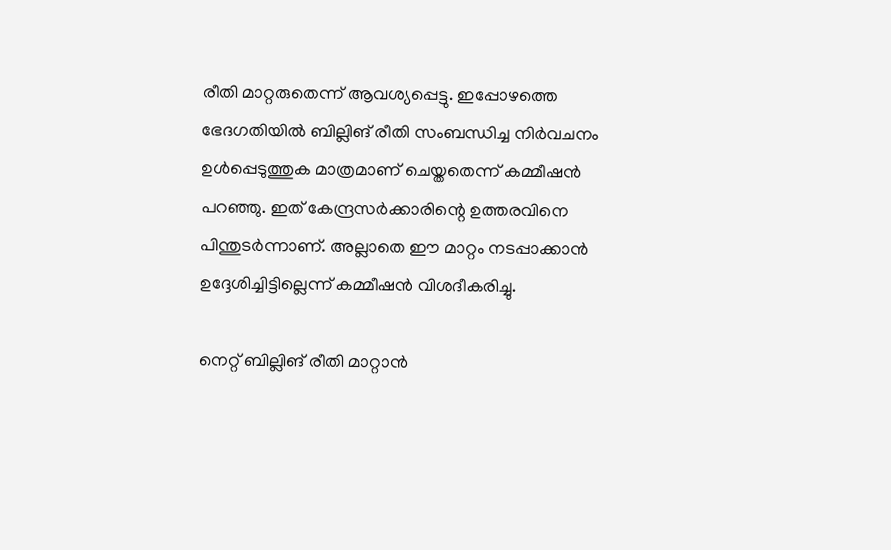രീതി മാറ്റരുതെന്ന് ആവശ്യപ്പെട്ടു. ഇപ്പോഴത്തെ ഭേദഗതിയില്‍ ബില്ലിങ് രീതി സംബന്ധിച്ച നിര്‍വചനം ഉള്‍പ്പെടുത്തുക മാത്രമാണ് ചെയ്തതെന്ന് കമ്മീഷന്‍ പറഞ്ഞു. ഇത് കേന്ദ്രസര്‍ക്കാരിന്റെ ഉത്തരവിനെ പിന്തുടര്‍ന്നാണ്. അല്ലാതെ ഈ മാറ്റം നടപ്പാക്കാന്‍ ഉദ്ദേശിച്ചിട്ടില്ലെന്ന് കമ്മീഷന്‍ വിശദീകരിച്ചു.

നെറ്റ് ബില്ലിങ് രീതി മാറ്റാന്‍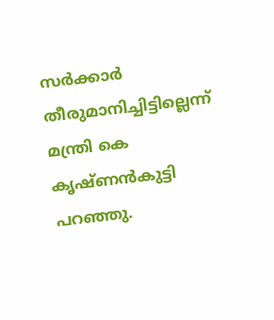സര്‍ക്കാര്‍ തീരുമാനിച്ചിട്ടില്ലെന്ന് മന്ത്രി കെ കൃഷ്ണന്‍കുട്ടി പറഞ്ഞു.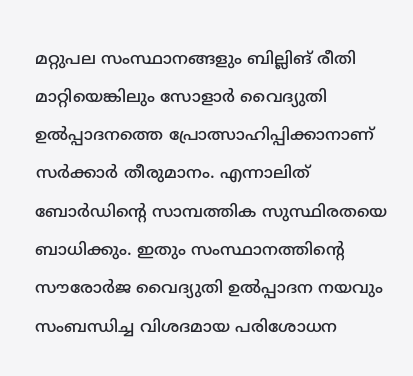മറ്റുപല സംസ്ഥാനങ്ങളും ബില്ലിങ് രീതി മാറ്റിയെങ്കിലും സോളാര്‍ വൈദ്യുതി ഉല്‍പ്പാദനത്തെ പ്രോത്സാഹിപ്പിക്കാനാണ് സര്‍ക്കാര്‍ തീരുമാനം. എന്നാലിത് ബോര്‍ഡിന്റെ സാമ്പത്തിക സുസ്ഥിരതയെ ബാധിക്കും. ഇതും സംസ്ഥാനത്തിന്റെ സൗരോര്‍ജ വൈദ്യുതി ഉല്‍പ്പാദന നയവും സംബന്ധിച്ച വിശദമായ പരിശോധന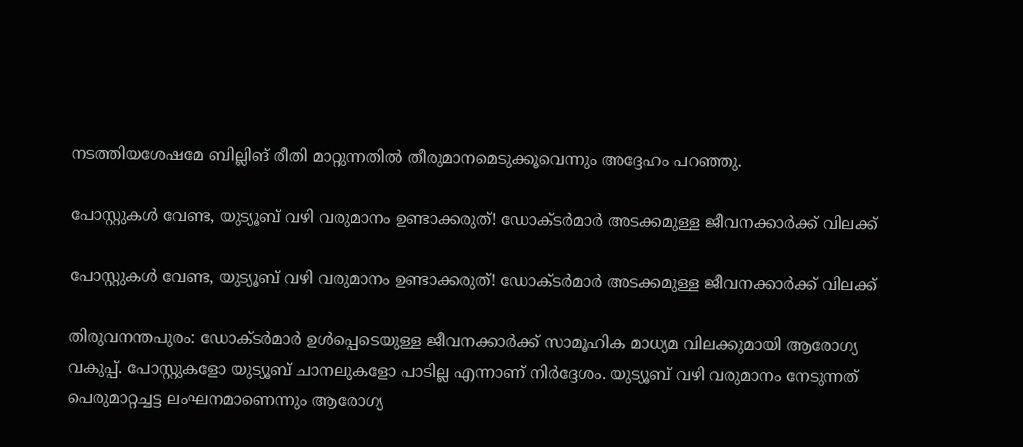നടത്തിയശേഷമേ ബില്ലിങ് രീതി മാറ്റുന്നതില്‍ തീരുമാനമെടുക്കൂവെന്നും അദ്ദേഹം പറഞ്ഞു.

പോസ്റ്റുകൾ വേണ്ട, യുട്യൂബ് വഴി വരുമാനം ഉണ്ടാക്കരുത്! ഡോക്ടർമാർ അടക്കമുള്ള ജീവനക്കാർക്ക് വിലക്ക്

പോസ്റ്റുകൾ വേണ്ട, യുട്യൂബ് വഴി വരുമാനം ഉണ്ടാക്കരുത്! ഡോക്ടർമാർ അടക്കമുള്ള ജീവനക്കാർക്ക് വിലക്ക്

തിരുവനന്തപുരം: ഡോക്ടർമാർ ഉൾപ്പെടെയുള്ള ജീവനക്കാർക്ക് സാമൂഹിക മാധ്യമ വിലക്കുമായി ആരോഗ്യ വകുപ്പ്. പോസ്റ്റുകളോ യുട്യൂബ് ചാനലുകളോ പാടില്ല എന്നാണ് നിർദ്ദേശം. യുട്യൂബ് വഴി വരുമാനം നേടുന്നത് പെരുമാറ്റച്ചട്ട ലംഘനമാണെന്നും ആരോഗ്യ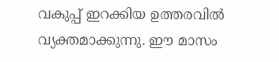വകുപ്പ് ഇറക്കിയ ഉത്തരവിൽ വ്യക്തമാക്കുന്നു. ഈ മാസം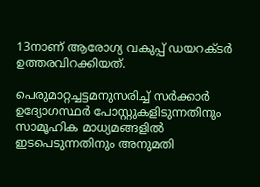13നാണ് ആരോഗ്യ വകുപ്പ് ഡയറക്ടർ ഉത്തരവിറക്കിയത്.

പെരുമാറ്റച്ചട്ടമനുസരിച്ച് സർക്കാർ ഉദ്യോഗസ്ഥർ പോസ്റ്റുകളിടുന്നതിനും സാമൂഹിക മാധ്യമങ്ങളിൽ ഇടപെടുന്നതിനും അനുമതി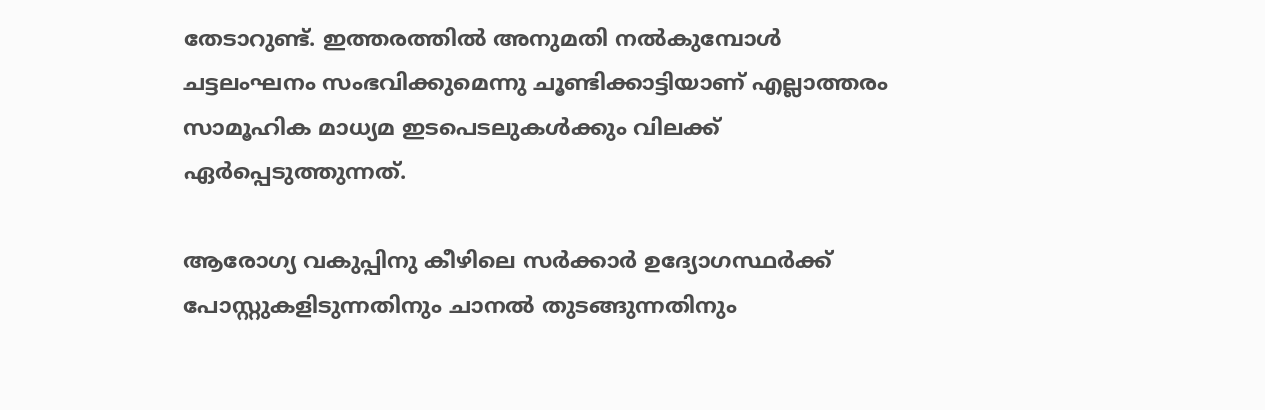തേടാറുണ്ട്. ഇത്തരത്തിൽ അനുമതി നൽകുമ്പോൾ ചട്ടലംഘനം സംഭവിക്കുമെന്നു ചൂണ്ടിക്കാട്ടിയാണ് എല്ലാത്തരം സാമൂഹിക മാധ്യമ ഇടപെടലുകൾക്കും വിലക്ക് ഏർപ്പെടുത്തുന്നത്.

ആരോഗ്യ വകുപ്പിനു കീഴിലെ സർക്കാർ ഉദ്യോഗസ്ഥർക്ക് പോസ്റ്റുകളിടുന്നതിനും ചാനൽ തുടങ്ങുന്നതിനും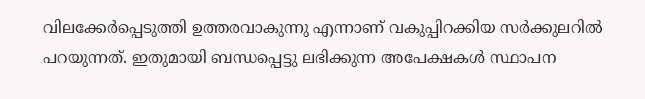വിലക്കേർപ്പെടുത്തി ഉത്തരവാകുന്നു എന്നാണ് വകുപ്പിറക്കിയ സർക്കുലറിൽ പറയുന്നത്. ഇതുമായി ബന്ധപ്പെട്ടു ലഭിക്കുന്ന അപേക്ഷകൾ സ്ഥാപന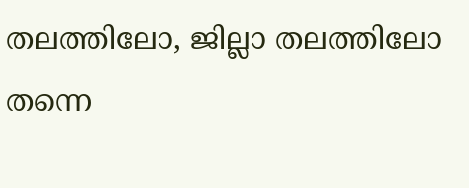തലത്തിലോ, ജില്ലാ തലത്തിലോ തന്നെ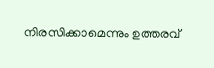നിരസിക്കാമെന്നും ഉത്തരവ്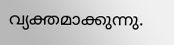വ്യക്തമാക്കുന്നു.